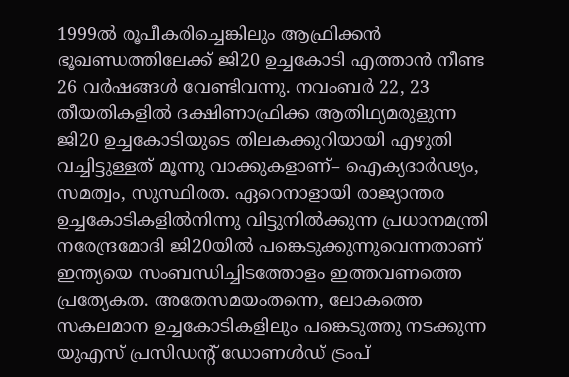1999ൽ രൂപീകരിച്ചെങ്കിലും ആഫ്രിക്കൻ ഭൂഖണ്ഡത്തിലേക്ക് ജി20 ഉച്ചകോടി എത്താൻ നീണ്ട 26 വർഷങ്ങൾ വേണ്ടിവന്നു. നവംബർ 22, 23 തീയതികളിൽ ദക്ഷിണാഫ്രിക്ക ആതിഥ്യമരുളുന്ന ജി20 ഉച്ചകോടിയുടെ തിലകക്കുറിയായി എഴുതി വച്ചിട്ടുള്ളത് മൂന്നു വാക്കുകളാണ്– ഐക്യദാർഢ്യം, സമത്വം, സുസ്ഥിരത. ഏറെനാളായി രാജ്യാന്തര ഉച്ചകോടികളിൽനിന്നു വിട്ടുനിൽക്കുന്ന പ്രധാനമന്ത്രി നരേന്ദ്രമോദി ജി20യിൽ പങ്കെടുക്കുന്നുവെന്നതാണ് ഇന്ത്യയെ സംബന്ധിച്ചിടത്തോളം ഇത്തവണത്തെ പ്രത്യേകത. അതേസമയംതന്നെ, ലോകത്തെ സകലമാന ഉച്ചകോടികളിലും പങ്കെടുത്തു നടക്കുന്ന യുഎസ് പ്രസിഡന്റ് ഡോണൾഡ് ട്രംപ്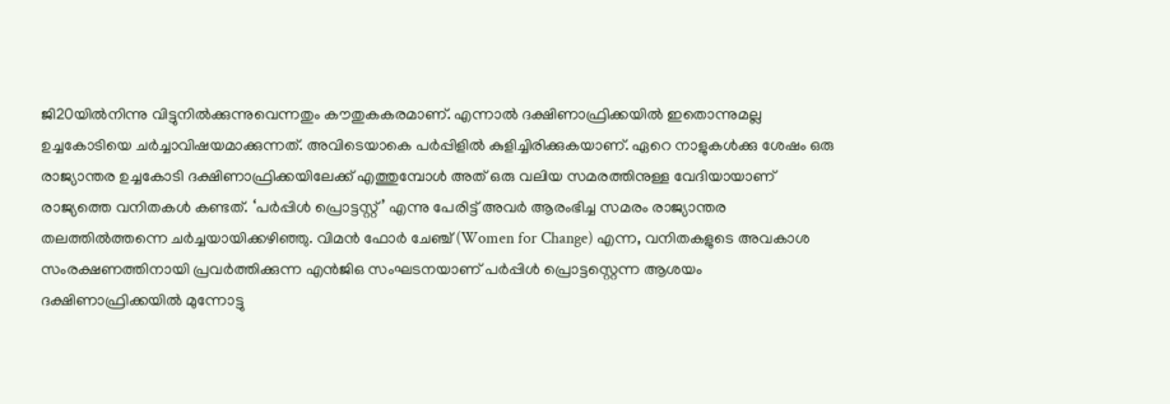ജി20യിൽനിന്നു വിട്ടുനിൽക്കുന്നുവെന്നതും കൗതുകകരമാണ്. എന്നാൽ ദക്ഷിണാഫ്രിക്കയിൽ ഇതൊന്നുമല്ല ഉച്ചകോടിയെ ചർച്ചാവിഷയമാക്കുന്നത്. അവിടെയാകെ പർപ്പിളിൽ കുളിച്ചിരിക്കുകയാണ്. ഏറെ നാളുകൾക്കു ശേഷം ഒരു രാജ്യാന്തര ഉച്ചകോടി ദക്ഷിണാഫ്രിക്കയിലേക്ക് എത്തുമ്പോൾ അത് ഒരു വലിയ സമരത്തിനുള്ള വേദിയായാണ് രാജ്യത്തെ വനിതകൾ കണ്ടത്. ‘പർപ്പിൾ പ്രൊട്ടസ്റ്റ്’ എന്നു പേരിട്ട് അവർ ആരംഭിച്ച സമരം രാജ്യാന്തര തലത്തിൽത്തന്നെ ചർച്ചയായിക്കഴിഞ്ഞു. വിമൻ ഫോർ ചേഞ്ച് (Women for Change) എന്ന, വനിതകളുടെ അവകാശ സംരക്ഷണത്തിനായി പ്രവർത്തിക്കുന്ന എൻജിഒ സംഘടനയാണ് പർപ്പിൾ പ്രൊട്ടസ്റ്റെന്ന ആശയം ദക്ഷിണാഫ്രിക്കയിൽ മുന്നോട്ടു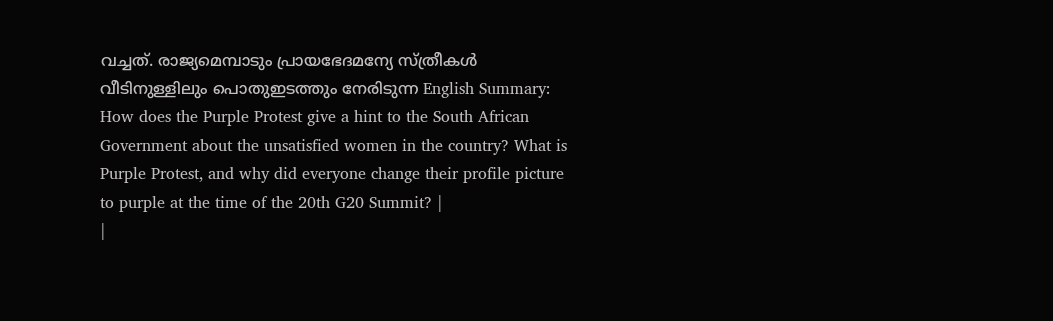വച്ചത്. രാജ്യമെമ്പാടും പ്രായഭേദമന്യേ സ്ത്രീകൾ വീടിനുള്ളിലും പൊതുഇടത്തും നേരിടുന്ന English Summary:
How does the Purple Protest give a hint to the South African Government about the unsatisfied women in the country? What is Purple Protest, and why did everyone change their profile picture to purple at the time of the 20th G20 Summit? |
|